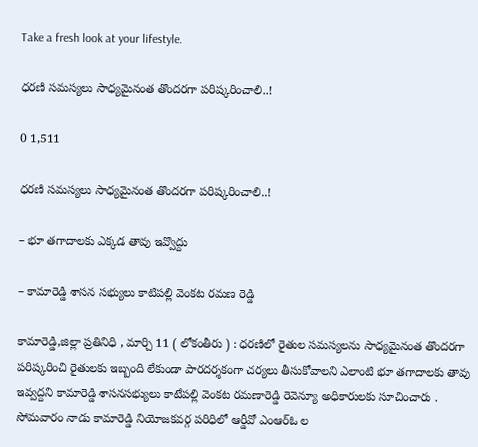Take a fresh look at your lifestyle.

ధరణి సమస్యలు సాధ్యమైనంత తొందరగా పరిష్కరించాలి..!

0 1,511

ధరణి సమస్యలు సాధ్యమైనంత తొందరగా పరిష్కరించాలి..!

– భూ తగాదాలకు ఎక్కడ తావు ఇవ్వొద్దు

– కామారెడ్డి శాసన సభ్యులు కాటిపల్లి వెంకట రమణ రెడ్డి

కామారెడ్డి,జిల్లా ప్రతినిధి , మార్చి 11 ( లోకంతీరు ) : ధరణిలో రైతుల సమస్యలను సాధ్యమైనంత తొందరగా పరిష్కరించి రైతులకు ఇబ్బంది లేకుండా పారదర్శకంగా చర్యలు తీసుకోవాలని ఎలాంటి భూ తగాదాలకు తావు ఇవ్వద్దని కామారెడ్డి శాసనసభ్యులు కాటేపల్లి వెంకట రమణారెడ్డి రెవెన్యూ అధికారులకు సూచించారు . సోమవారం నాడు కామారెడ్డి నియోజకవర్గ పరిధిలో ఆర్డీవో ఎంఆర్ఓ ల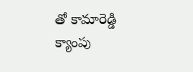తో కామారెడ్డి క్యాంపు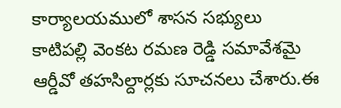కార్యాలయములో శాసన సభ్యులు కాటిపల్లి వెంకట రమణ రెడ్డి సమావేశమై ఆర్డీవో తహసిల్దార్లకు సూచనలు చేశారు.ఈ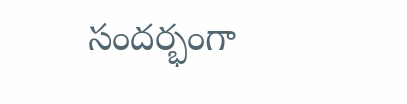సందర్భంగా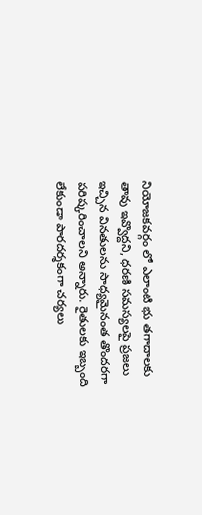నియోజకవర్గం లో ఎలాంటి భు తగాదాలకు తావు ఇవ్వొద్దని, ధరణి సమస్యలపై ప్రజలు ఇచ్చిన వినతులను సాధ్యమైనంత తొందరగా పరిష్కరించాలని అన్నారు. రైతులకు ఇబ్బంది లేకుండా పారదర్శకంగా చర్యలు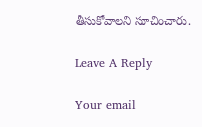తీసుకోవాలని సూచించారు.

Leave A Reply

Your email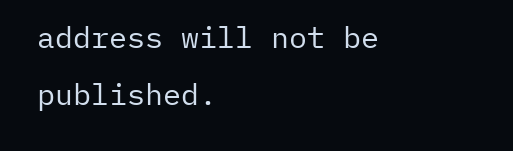address will not be published.